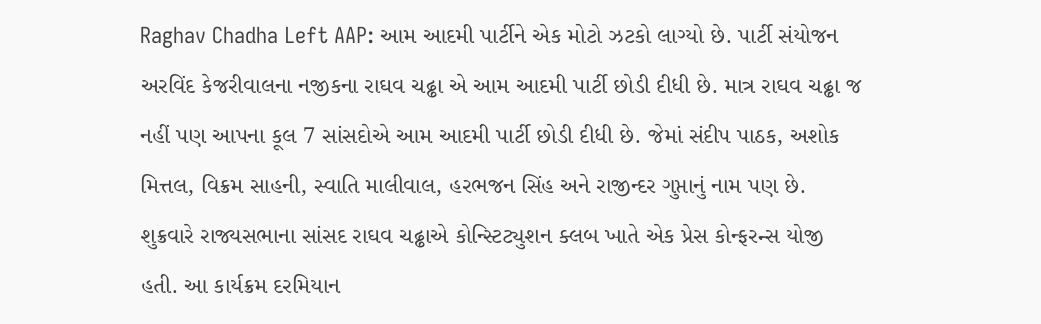Raghav Chadha Left AAP: આમ આદમી પાર્ટીને એક મોટો ઝટકો લાગ્યો છે. પાર્ટી સંયોજન અરવિંદ કેજરીવાલના નજીકના રાઘવ ચઢ્ઢા એ આમ આદમી પાર્ટી છોડી દીધી છે. માત્ર રાઘવ ચઢ્ઢા જ નહીં પણ આપના કૂલ 7 સાંસદોએ આમ આદમી પાર્ટી છોડી દીધી છે. જેમાં સંદીપ પાઠક, અશોક મિત્તલ, વિક્રમ સાહની, સ્વાતિ માલીવાલ, હરભજન સિંહ અને રાજીન્દર ગુપ્તાનું નામ પણ છે.
શુક્રવારે રાજ્યસભાના સાંસદ રાઘવ ચઢ્ઢાએ કોન્સ્ટિટ્યુશન ક્લબ ખાતે એક પ્રેસ કોન્ફરન્સ યોજી હતી. આ કાર્યક્રમ દરમિયાન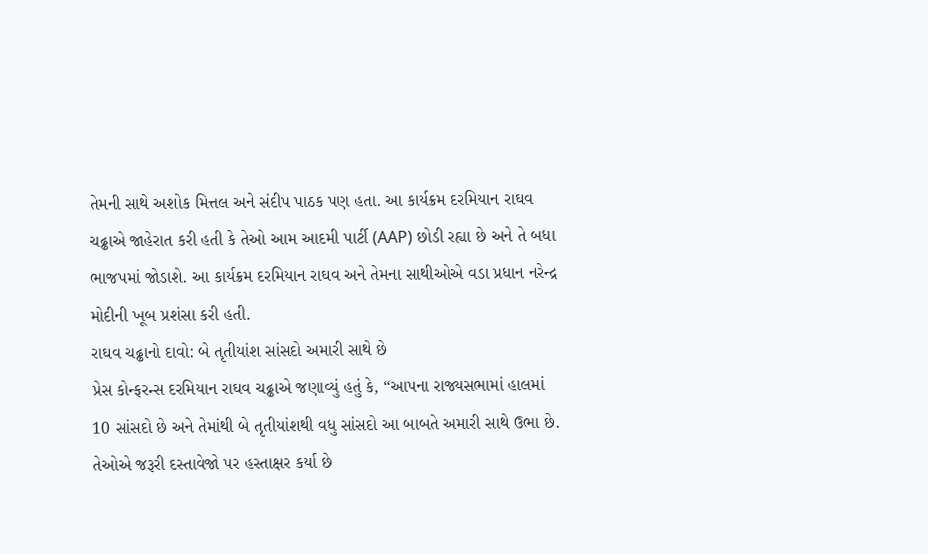તેમની સાથે અશોક મિત્તલ અને સંદીપ પાઠક પણ હતા. આ કાર્યક્રમ દરમિયાન રાઘવ ચઢ્ઢાએ જાહેરાત કરી હતી કે તેઓ આમ આદમી પાર્ટી (AAP) છોડી રહ્યા છે અને તે બધા ભાજપમાં જોડાશે. આ કાર્યક્રમ દરમિયાન રાઘવ અને તેમના સાથીઓએ વડા પ્રધાન નરેન્દ્ર મોદીની ખૂબ પ્રશંસા કરી હતી.
રાઘવ ચઢ્ઢાનો દાવો: બે તૃતીયાંશ સાંસદો અમારી સાથે છે
પ્રેસ કોન્ફરન્સ દરમિયાન રાઘવ ચઢ્ઢાએ જણાવ્યું હતું કે, “આપના રાજ્યસભામાં હાલમાં 10 સાંસદો છે અને તેમાંથી બે તૃતીયાંશથી વધુ સાંસદો આ બાબતે અમારી સાથે ઉભા છે. તેઓએ જરૂરી દસ્તાવેજો પર હસ્તાક્ષર કર્યા છે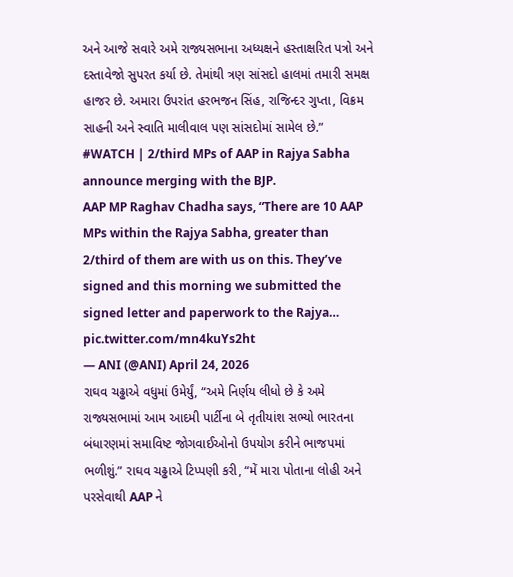અને આજે સવારે અમે રાજ્યસભાના અધ્યક્ષને હસ્તાક્ષરિત પત્રો અને દસ્તાવેજો સુપરત કર્યા છે. તેમાંથી ત્રણ સાંસદો હાલમાં તમારી સમક્ષ હાજર છે. અમારા ઉપરાંત હરભજન સિંહ, રાજિન્દર ગુપ્તા, વિક્રમ સાહની અને સ્વાતિ માલીવાલ પણ સાંસદોમાં સામેલ છે.”
#WATCH | 2/third MPs of AAP in Rajya Sabha announce merging with the BJP.
AAP MP Raghav Chadha says, “There are 10 AAP MPs within the Rajya Sabha, greater than 2/third of them are with us on this. They’ve signed and this morning we submitted the signed letter and paperwork to the Rajya… pic.twitter.com/mn4kuYs2ht
— ANI (@ANI) April 24, 2026
રાઘવ ચઢ્ઢાએ વધુમાં ઉમેર્યું, “અમે નિર્ણય લીધો છે કે અમે રાજ્યસભામાં આમ આદમી પાર્ટીના બે તૃતીયાંશ સભ્યો ભારતના બંધારણમાં સમાવિષ્ટ જોગવાઈઓનો ઉપયોગ કરીને ભાજપમાં ભળીશું.” રાઘવ ચઢ્ઢાએ ટિપ્પણી કરી, “મેં મારા પોતાના લોહી અને પરસેવાથી AAP ને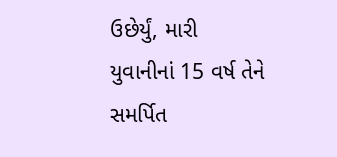ઉછેર્યું, મારી યુવાનીનાં 15 વર્ષ તેને સમર્પિત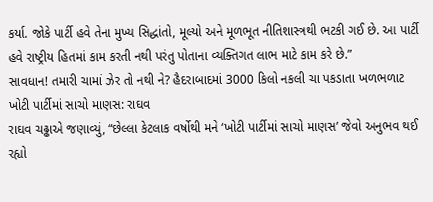કર્યા. જોકે પાર્ટી હવે તેના મુખ્ય સિદ્ધાંતો, મૂલ્યો અને મૂળભૂત નીતિશાસ્ત્રથી ભટકી ગઈ છે. આ પાર્ટી હવે રાષ્ટ્રીય હિતમાં કામ કરતી નથી પરંતુ પોતાના વ્યક્તિગત લાભ માટે કામ કરે છે.”
સાવધાન! તમારી ચામાં ઝેર તો નથી ને? હૈદરાબાદમાં 3000 કિલો નકલી ચા પકડાતા ખળભળાટ
ખોટી પાર્ટીમાં સાચો માણસ: રાઘવ
રાઘવ ચઢ્ઢાએ જણાવ્યું, “છેલ્લા કેટલાક વર્ષોથી મને ‘ખોટી પાર્ટીમાં સાચો માણસ’ જેવો અનુભવ થઈ રહ્યો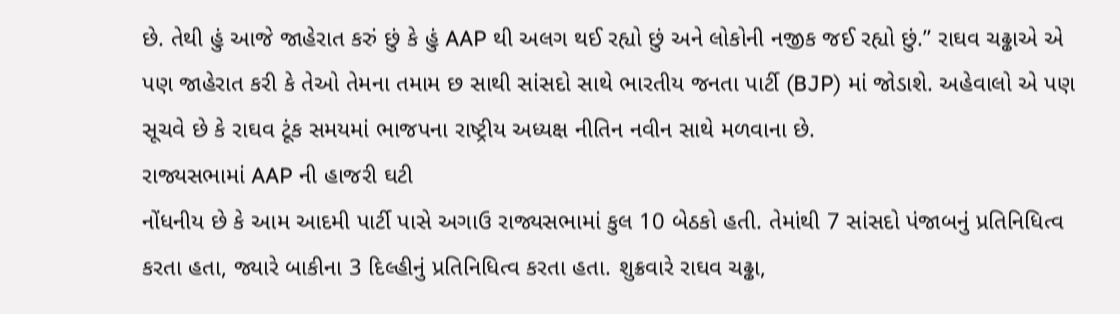છે. તેથી હું આજે જાહેરાત કરું છું કે હું AAP થી અલગ થઈ રહ્યો છું અને લોકોની નજીક જઈ રહ્યો છું.” રાઘવ ચઢ્ઢાએ એ પણ જાહેરાત કરી કે તેઓ તેમના તમામ છ સાથી સાંસદો સાથે ભારતીય જનતા પાર્ટી (BJP) માં જોડાશે. અહેવાલો એ પણ સૂચવે છે કે રાઘવ ટૂંક સમયમાં ભાજપના રાષ્ટ્રીય અધ્યક્ષ નીતિન નવીન સાથે મળવાના છે.
રાજ્યસભામાં AAP ની હાજરી ઘટી
નોંધનીય છે કે આમ આદમી પાર્ટી પાસે અગાઉ રાજ્યસભામાં કુલ 10 બેઠકો હતી. તેમાંથી 7 સાંસદો પંજાબનું પ્રતિનિધિત્વ કરતા હતા, જ્યારે બાકીના 3 દિલ્હીનું પ્રતિનિધિત્વ કરતા હતા. શુક્રવારે રાઘવ ચઢ્ઢા,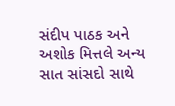સંદીપ પાઠક અને અશોક મિત્તલે અન્ય સાત સાંસદો સાથે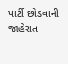પાર્ટી છોડવાની જાહેરાત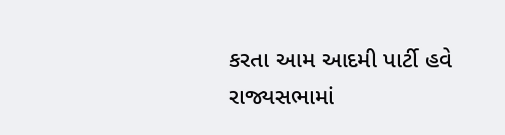કરતા આમ આદમી પાર્ટી હવે રાજ્યસભામાં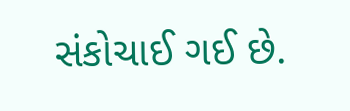સંકોચાઈ ગઈ છે.